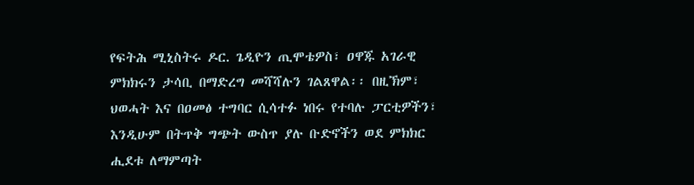የፍትሕ ሚኒስትሩ ዶር. ጌዲዮን ጢሞቴዎስ፣ ዐዋጁ አገራዊ ምክክሩን ታሳቢ በማድረግ መሻሻሉን ገልጸዋል፡፡ በዚኽም፣ ህወሓት እና በዐመፅ ተግባር ሲሳተፉ ነበሩ የተባሉ ፓርቲዎችን፣ እንዲሁም በትጥቅ ግጭት ውስጥ ያሉ ቡድኖችን ወደ ምክክር ሒደቱ ለማምጣት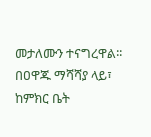መታለሙን ተናግረዋል፡፡ በዐዋጁ ማሻሻያ ላይ፣ ከምክር ቤት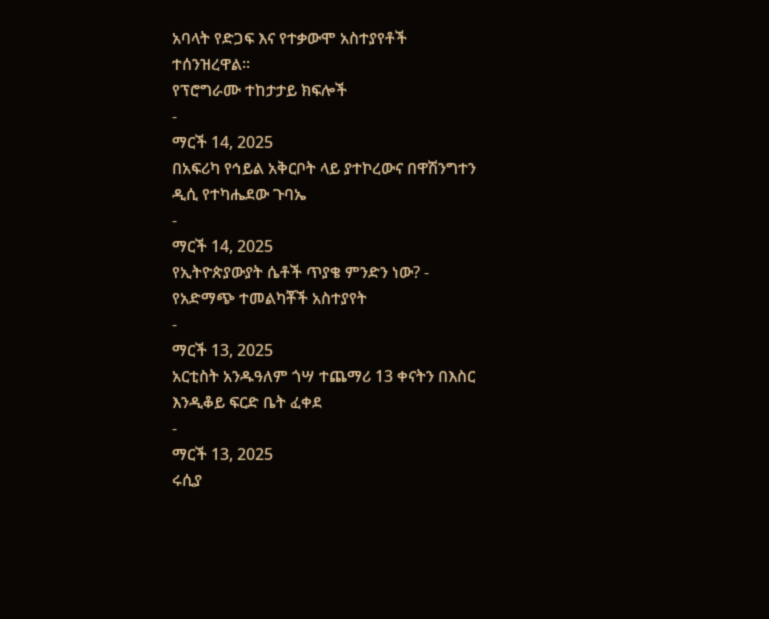አባላት የድጋፍ እና የተቃውሞ አስተያየቶች ተሰንዝረዋል፡፡
የፕሮግራሙ ተከታታይ ክፍሎች
-
ማርች 14, 2025
በአፍሪካ የኅይል አቅርቦት ላይ ያተኮረውና በዋሽንግተን ዲሲ የተካሔደው ጉባኤ
-
ማርች 14, 2025
የኢትዮጵያውያት ሴቶች ጥያቄ ምንድን ነው? - የአድማጭ ተመልካቾች አስተያየት
-
ማርች 13, 2025
አርቲስት አንዱዓለም ጎሣ ተጨማሪ 13 ቀናትን በእስር እንዲቆይ ፍርድ ቤት ፈቀደ
-
ማርች 13, 2025
ሩሲያ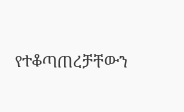የተቆጣጠረቻቸውን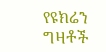የዩክሬን ግዛቶች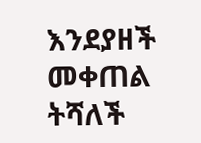እንደያዘች መቀጠል ትሻለች